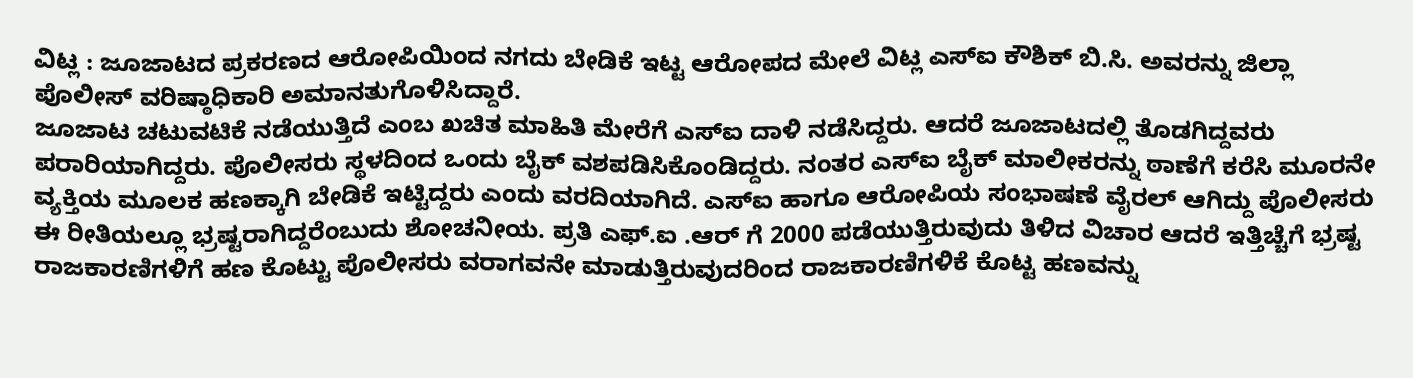ವಿಟ್ಲ : ಜೂಜಾಟದ ಪ್ರಕರಣದ ಆರೋಪಿಯಿಂದ ನಗದು ಬೇಡಿಕೆ ಇಟ್ಟ ಆರೋಪದ ಮೇಲೆ ವಿಟ್ಲ ಎಸ್ಐ ಕೌಶಿಕ್ ಬಿ.ಸಿ. ಅವರನ್ನು ಜಿಲ್ಲಾ ಪೊಲೀಸ್ ವರಿಷ್ಠಾಧಿಕಾರಿ ಅಮಾನತುಗೊಳಿಸಿದ್ದಾರೆ.
ಜೂಜಾಟ ಚಟುವಟಿಕೆ ನಡೆಯುತ್ತಿದೆ ಎಂಬ ಖಚಿತ ಮಾಹಿತಿ ಮೇರೆಗೆ ಎಸ್ಐ ದಾಳಿ ನಡೆಸಿದ್ದರು. ಆದರೆ ಜೂಜಾಟದಲ್ಲಿ ತೊಡಗಿದ್ದವರು ಪರಾರಿಯಾಗಿದ್ದರು. ಪೊಲೀಸರು ಸ್ಥಳದಿಂದ ಒಂದು ಬೈಕ್ ವಶಪಡಿಸಿಕೊಂಡಿದ್ದರು. ನಂತರ ಎಸ್ಐ ಬೈಕ್ ಮಾಲೀಕರನ್ನು ಠಾಣೆಗೆ ಕರೆಸಿ ಮೂರನೇ ವ್ಯಕ್ತಿಯ ಮೂಲಕ ಹಣಕ್ಕಾಗಿ ಬೇಡಿಕೆ ಇಟ್ಟಿದ್ದರು ಎಂದು ವರದಿಯಾಗಿದೆ. ಎಸ್ಐ ಹಾಗೂ ಆರೋಪಿಯ ಸಂಭಾಷಣೆ ವೈರಲ್ ಆಗಿದ್ದು ಪೊಲೀಸರು ಈ ರೀತಿಯಲ್ಲೂ ಭ್ರಷ್ಟರಾಗಿದ್ದರೆಂಬುದು ಶೋಚನೀಯ. ಪ್ರತಿ ಎಫ್.ಐ .ಆರ್ ಗೆ 2000 ಪಡೆಯುತ್ತಿರುವುದು ತಿಳಿದ ವಿಚಾರ ಆದರೆ ಇತ್ತಿಚ್ಚೆಗೆ ಭ್ರಷ್ಟ ರಾಜಕಾರಣಿಗಳಿಗೆ ಹಣ ಕೊಟ್ಟು ಪೊಲೀಸರು ವರಾಗವನೇ ಮಾಡುತ್ತಿರುವುದರಿಂದ ರಾಜಕಾರಣಿಗಳಿಕೆ ಕೊಟ್ಟ ಹಣವನ್ನು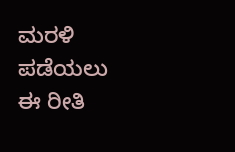ಮರಳಿ ಪಡೆಯಲು ಈ ರೀತಿ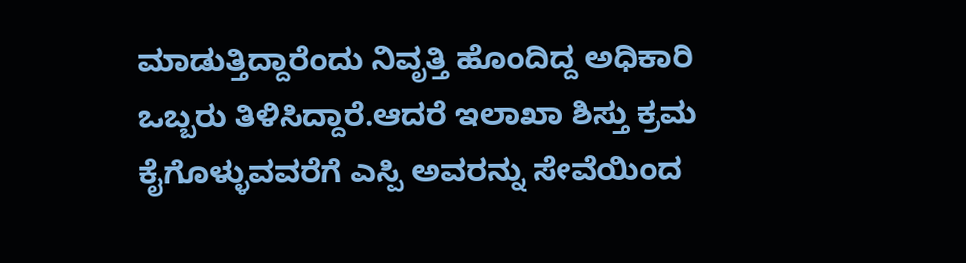ಮಾಡುತ್ತಿದ್ದಾರೆಂದು ನಿವೃತ್ತಿ ಹೊಂದಿದ್ದ ಅಧಿಕಾರಿ ಒಬ್ಬರು ತಿಳಿಸಿದ್ದಾರೆ.ಆದರೆ ಇಲಾಖಾ ಶಿಸ್ತು ಕ್ರಮ ಕೈಗೊಳ್ಳುವವರೆಗೆ ಎಸ್ಪಿ ಅವರನ್ನು ಸೇವೆಯಿಂದ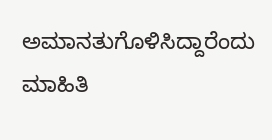ಅಮಾನತುಗೊಳಿಸಿದ್ದಾರೆಂದು ಮಾಹಿತಿ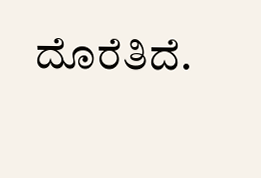ದೊರೆತಿದೆ.